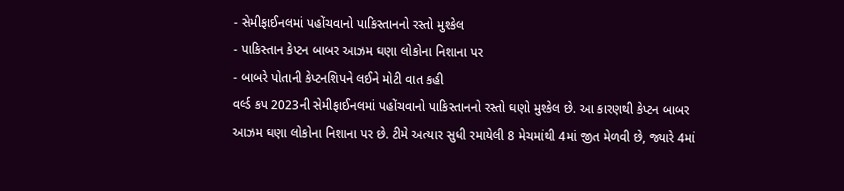- સેમીફાઈનલમાં પહોંચવાનો પાકિસ્તાનનો રસ્તો મુશ્કેલ
- પાકિસ્તાન કેપ્ટન બાબર આઝમ ઘણા લોકોના નિશાના પર
- બાબરે પોતાની કેપ્ટનશિપને લઈને મોટી વાત કહી
વર્લ્ડ કપ 2023ની સેમીફાઈનલમાં પહોંચવાનો પાકિસ્તાનનો રસ્તો ઘણો મુશ્કેલ છે. આ કારણથી કેપ્ટન બાબર આઝમ ઘણા લોકોના નિશાના પર છે. ટીમે અત્યાર સુધી રમાયેલી 8 મેચમાંથી 4માં જીત મેળવી છે, જ્યારે 4માં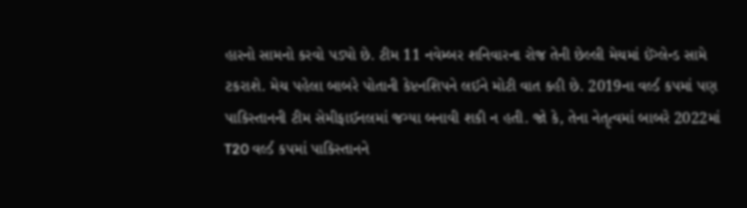હારનો સામનો કરવો પડ્યો છે. ટીમ 11 નવેમ્બર શનિવારના રોજ તેની છેલ્લી મેચમાં ઈંગ્લેન્ડ સામે ટકરાશે. મેચ પહેલા બાબરે પોતાની કેપ્ટનશિપને લઈને મોટી વાત કહી છે. 2019ના વર્લ્ડ કપમાં પણ પાકિસ્તાનની ટીમ સેમીફાઈનલમાં જગ્યા બનાવી શકી ન હતી. જો કે, તેના નેતૃત્વમાં બાબરે 2022માં T20 વર્લ્ડ કપમાં પાકિસ્તાનને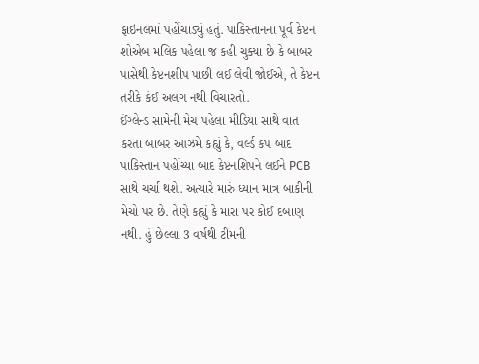ફાઇનલમાં પહોંચાડ્યું હતું. પાકિસ્તાનના પૂર્વ કેપ્ટન શોએબ મલિક પહેલા જ કહી ચુક્યા છે કે બાબર પાસેથી કેપ્ટનશીપ પાછી લઈ લેવી જોઈએ, તે કેપ્ટન તરીકે કંઈ અલગ નથી વિચારતો.
ઈંગ્લેન્ડ સામેની મેચ પહેલા મીડિયા સાથે વાત કરતા બાબર આઝમે કહ્યું કે, વર્લ્ડ કપ બાદ પાકિસ્તાન પહોંચ્યા બાદ કેપ્ટનશિપને લઈને PCB સાથે ચર્ચા થશે. અત્યારે મારું ધ્યાન માત્ર બાકીની મેચો પર છે. તેણે કહ્યું કે મારા પર કોઈ દબાણ નથી. હું છેલ્લા 3 વર્ષથી ટીમની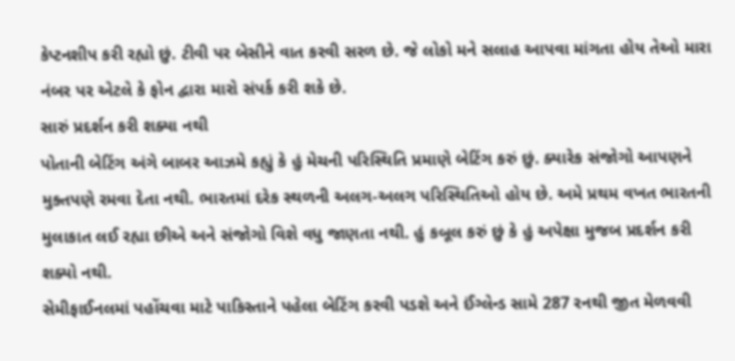કેપ્ટનશીપ કરી રહ્યો છું. ટીવી પર બેસીને વાત કરવી સરળ છે. જે લોકો મને સલાહ આપવા માંગતા હોય તેઓ મારા નંબર પર એટલે કે ફોન દ્વારા મારો સંપર્ક કરી શકે છે.
સારું પ્રદર્શન કરી શક્યા નથી
પોતાની બેટિંગ અંગે બાબર આઝમે કહ્યું કે હું મેચની પરિસ્થિતિ પ્રમાણે બેટિંગ કરું છું. ક્યારેક સંજોગો આપણને મુક્તપણે રમવા દેતા નથી. ભારતમાં દરેક સ્થળની અલગ-અલગ પરિસ્થિતિઓ હોય છે. અમે પ્રથમ વખત ભારતની મુલાકાત લઈ રહ્યા છીએ અને સંજોગો વિશે વધુ જાણતા નથી. હું કબૂલ કરું છું કે હું અપેક્ષા મુજબ પ્રદર્શન કરી શક્યો નથી.
સેમીફાઈનલમાં પહોંચવા માટે પાકિસ્તાને પહેલા બેટિંગ કરવી પડશે અને ઈંગ્લેન્ડ સામે 287 રનથી જીત મેળવવી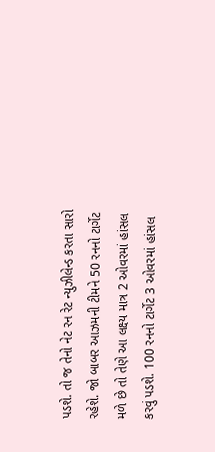પડશે. તો જ તેનો નેટ રન રેટ ન્યુઝીલેન્ડ કરતા સારો રહેશે. જો બાબર આઝમની ટીમને 50 રનનો ટાર્ગેટ મળે છે તો તેણે આ લક્ષ્ય માત્ર 2 ઓવરમાં હાંસલ કરવું પડશે. 100 રનનો ટાર્ગેટ 3 ઓવરમાં હાંસલ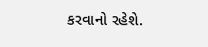કરવાનો રહેશે.